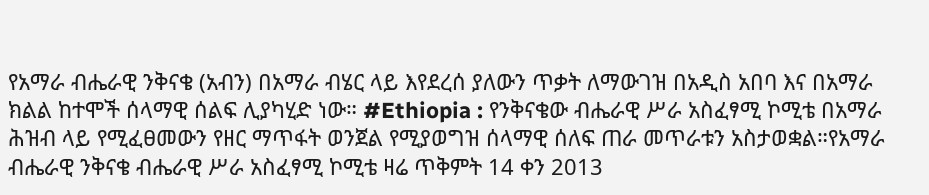የአማራ ብሔራዊ ንቅናቄ (አብን) በአማራ ብሄር ላይ እየደረሰ ያለውን ጥቃት ለማውገዝ በአዲስ አበባ እና በአማራ ክልል ከተሞች ሰላማዊ ሰልፍ ሊያካሂድ ነው። #Ethiopia : የንቅናቄው ብሔራዊ ሥራ አስፈፃሚ ኮሚቴ በአማራ ሕዝብ ላይ የሚፈፀመውን የዘር ማጥፋት ወንጀል የሚያወግዝ ሰላማዊ ሰለፍ ጠራ መጥራቱን አስታወቋል።የአማራ ብሔራዊ ንቅናቄ ብሔራዊ ሥራ አስፈፃሚ ኮሚቴ ዛሬ ጥቅምት 14 ቀን 2013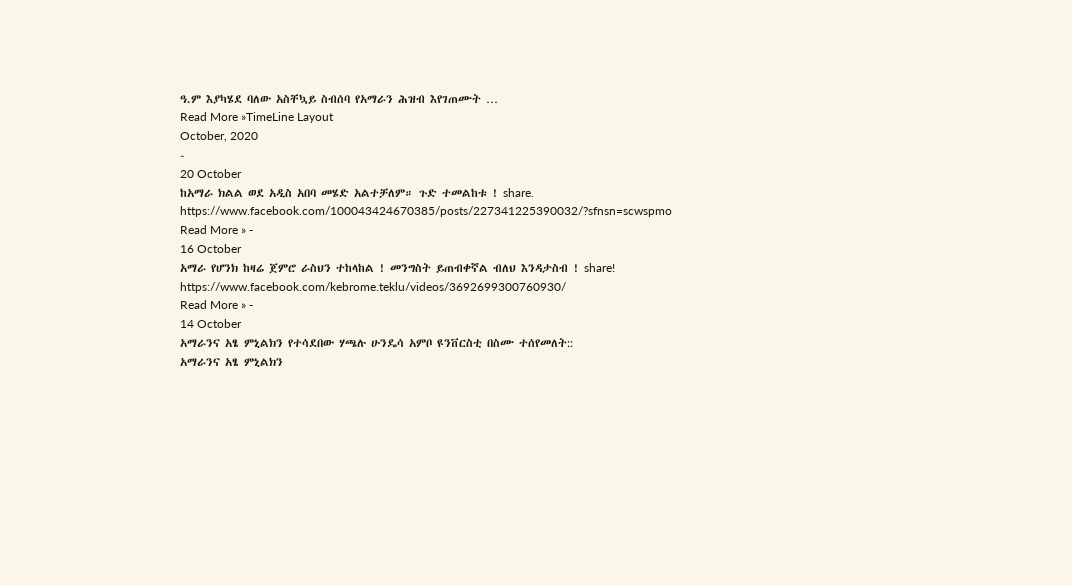ዓ.ም እያካሄደ ባለው አስቸኳይ ስብሰባ የአማራን ሕዝብ እየገጠሙት …
Read More »TimeLine Layout
October, 2020
-
20 October
ከአማራ ክልል ወደ አዲስ አበባ መሄድ አልተቻለም። ጉድ ተመልከቱ ! share.
https://www.facebook.com/100043424670385/posts/227341225390032/?sfnsn=scwspmo
Read More » -
16 October
አማራ የሆንክ ከዛሬ ጀምሮ ራስህን ተከላከል ! መንግስት ይጠብቀኛል ብለህ እንዳታስብ ! share!
https://www.facebook.com/kebrome.teklu/videos/3692699300760930/
Read More » -
14 October
አማራንና አፄ ምኒልክን የተሳደበው ሃጫሉ ሁንዴሳ አምቦ ዩንቨርስቲ በስሙ ተሰየመለት::
አማራንና አፄ ምኒልክን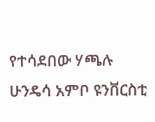የተሳደበው ሃጫሉ ሁንዴሳ አምቦ ዩንቨርስቲ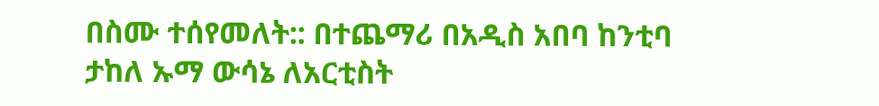በስሙ ተሰየመለት:: በተጨማሪ በአዲስ አበባ ከንቲባ ታከለ ኡማ ውሳኔ ለአርቲስት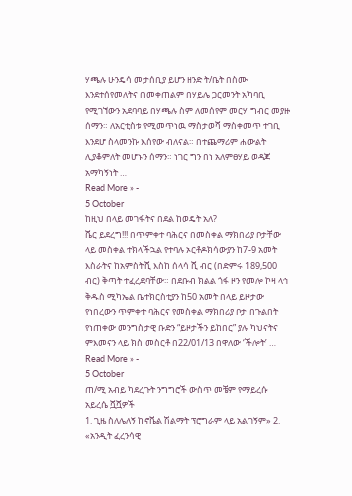ሃጫሉ ሁንዴሳ መታሰቢያ ይሆን ዘንድ ት/ቤት በስሙ እንደተሰየመለትና በመቀጠልም በሃይሌ ጋርመንት አካባቢ የሚገኘውን አደባባይ በሃጫሉ ስም ለመሰየም መርሃ ግብር መያዙ ሰማን። ለአርቲስቱ የሚመጥነዉ ማስታወሻ ማስቀመጥ ተገቢ እንደሆ ስላመንኩ እሰየው ብለናል። በተጨማሪም ሐውልት ሊያቆምለት መሆኑን ሰማን። ነገር ግን በነ አለምፀሃይ ወዳጆ አማካኝነት …
Read More » -
5 October
ከዚህ በላይ መገፋትና በደል ከወዴት አለ?
ሼር ይደረግ!!! በጥምቀተ ባሕርና በመስቀል ማክበሪያ ቦታቸው ላይ መስቀል ተክላችኋል የተባሉ ኦርቶዶክሳውያን ከ7-9 አመት እስራትና ከአምስትሺ እስከ ሰላሳ ሺ ብር (በድምሩ 189,500 ብር) ቅጣት ተፈረደባቸው። በደቡብ ክልል ጎፋ ዞን የመሎ ኮዛ ላኅ ቅዱስ ሚካኤል ቤተክርስቲያን ከ50 አመት በላይ ይዞታው የነበረውን ጥምቀተ ባሕርና የመስቀል ማክበሪያ ቦታ በጉልበት የነጠቀው መንግስታዊ ቡድን “ይዞታችን ይከበር” ያሉ ካህናትና ምእመናን ላይ ክስ መስርቶ በ22/01/13 በዋለው ‘ችሎት’ …
Read More » -
5 October
ጠ/ሚ አብይ ካደረጉት ንግግሮች ውስጥ መቼም የማይረሱ አይረሴ ሿሿዎች
1. ጊዜ ስለሌለኝ ከኖቬል ሽልማት ፕሮግራም ላይ አልገኝም» 2. «አንዲት ፈረንሳዊ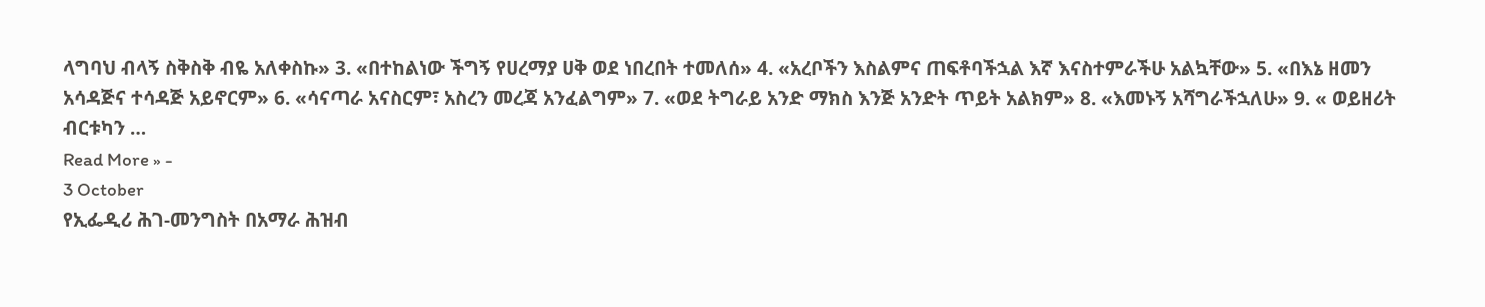ላግባህ ብላኝ ስቅስቅ ብዬ አለቀስኩ» 3. «በተከልነው ችግኝ የሀረማያ ሀቅ ወደ ነበረበት ተመለሰ» 4. «አረቦችን እስልምና ጠፍቶባችኋል እኛ እናስተምራችሁ አልኳቸው» 5. «በእኔ ዘመን አሳዳጅና ተሳዳጅ አይኖርም» 6. «ሳናጣራ አናስርም፣ አስረን መረጃ አንፈልግም» 7. «ወደ ትግራይ አንድ ማክስ እንጅ አንድት ጥይት አልክም» 8. «እመኑኝ አሻግራችኋለሁ» 9. « ወይዘሪት ብርቱካን …
Read More » -
3 October
የኢፌዲሪ ሕገ-መንግስት በአማራ ሕዝብ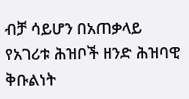ብቻ ሳይሆን በአጠቃላይ የአገሪቱ ሕዝቦች ዘንድ ሕዝባዊ ቅቡልነት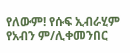የለውም! የሱፍ ኢብራሂም የአብን ም/ሊቀመንበር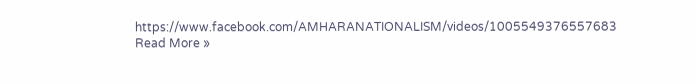https://www.facebook.com/AMHARANATIONALISM/videos/1005549376557683
Read More »